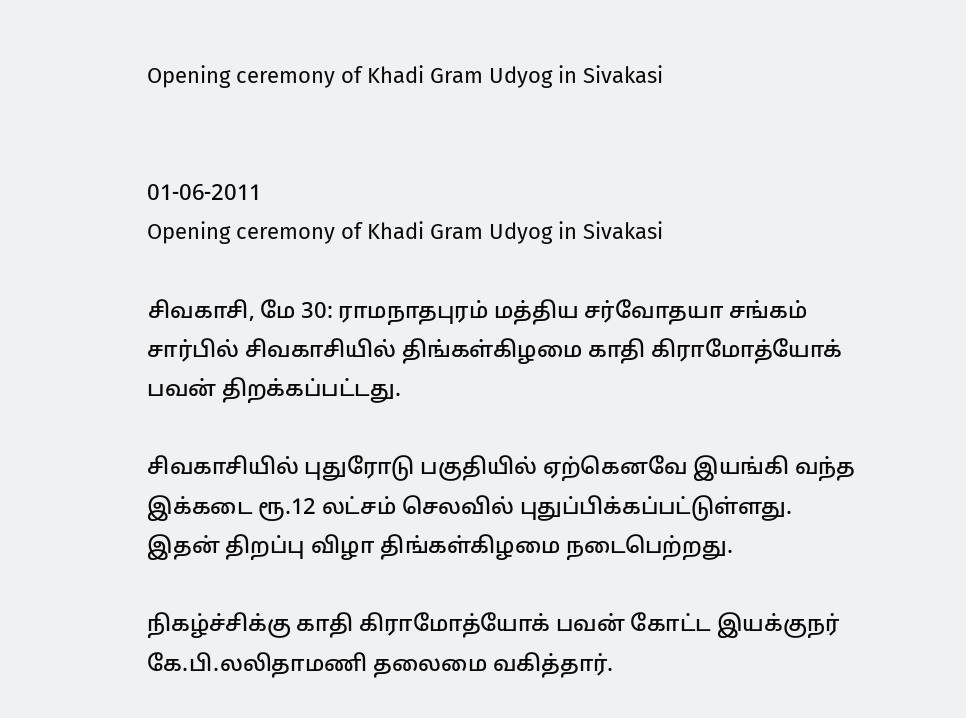Opening ceremony of Khadi Gram Udyog in Sivakasi


01-06-2011
Opening ceremony of Khadi Gram Udyog in Sivakasi

சிவகாசி, மே 30: ராமநாதபுரம் மத்திய சர்வோதயா சங்கம் சார்பில் சிவகாசியில் திங்கள்கிழமை காதி கிராமோத்யோக் பவன் திறக்கப்பட்டது.

சிவகாசியில் புதுரோடு பகுதியில் ஏற்கெனவே இயங்கி வந்த இக்கடை ரூ.12 லட்சம் செலவில் புதுப்பிக்கப்பட்டுள்ளது. இதன் திறப்பு விழா திங்கள்கிழமை நடைபெற்றது.

நிகழ்ச்சிக்கு காதி கிராமோத்யோக் பவன் கோட்ட இயக்குநர் கே.பி.லலிதாமணி தலைமை வகித்தார்.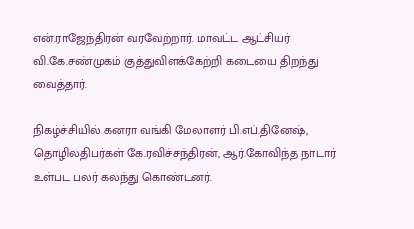என்.ராஜேந்திரன் வரவேற்றார். மாவட்ட ஆட்சியர் வி.கே.சண்முகம் குத்துவிளக்கேற்றி கடையை திறந்து வைத்தார்.

நிகழ்ச்சியில் கனரா வங்கி மேலாளர் பி.எப்.தினேஷ், தொழிலதிபர்கள் கே.ரவிச்சந்திரன், ஆர்.கோவிந்த நாடார் உள்பட பலர் கலந்து கொண்டனர்.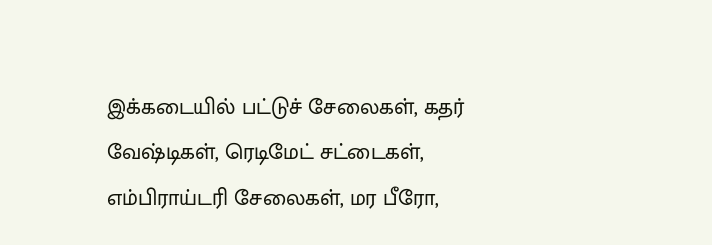இக்கடையில் பட்டுச் சேலைகள், கதர் வேஷ்டிகள், ரெடிமேட் சட்டைகள், எம்பிராய்டரி சேலைகள், மர பீரோ,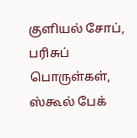குளியல் சோப், பரிசுப் பொருள்கள், ஸ்கூல் பேக்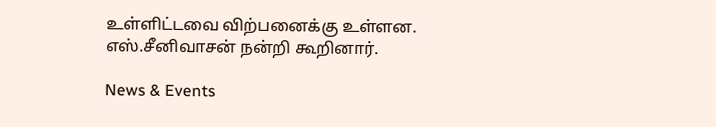உள்ளிட்டவை விற்பனைக்கு உள்ளன. எஸ்.சீனிவாசன் நன்றி கூறினார்.

News & Events